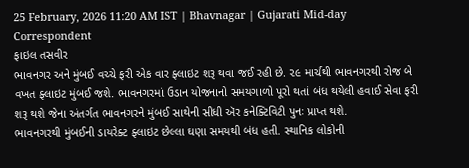25 February, 2026 11:20 AM IST | Bhavnagar | Gujarati Mid-day Correspondent
ફાઇલ તસવીર
ભાવનગર અને મુંબઈ વચ્ચે ફરી એક વાર ફ્લાઇટ શરૂ થવા જઈ રહી છે. ૨૯ માર્ચથી ભાવનગરથી રોજ બે વખત ફ્લાઇટ મુંબઈ જશે. ભાવનગરમાં ઉડાન યોજનાનો સમયગાળો પૂરો થતાં બંધ થયેલી હવાઈ સેવા ફરી શરૂ થશે જેના અંતર્ગત ભાવનગરને મુંબઈ સાથેની સીધી ઍર કનેક્ટિવિટી પુનઃ પ્રાપ્ત થશે.
ભાવનગરથી મુંબઈની ડાયરેક્ટ ફ્લાઇટ છેલ્લા ઘણા સમયથી બંધ હતી. સ્થાનિક લોકોની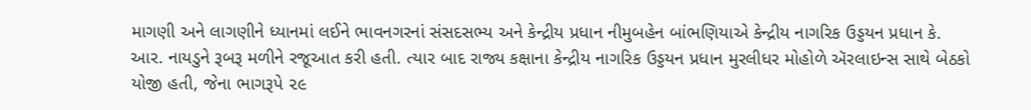માગણી અને લાગણીને ધ્યાનમાં લઈને ભાવનગરનાં સંસદસભ્ય અને કેન્દ્રીય પ્રધાન નીમુબહેન બાંભણિયાએ કેન્દ્રીય નાગરિક ઉડ્ડયન પ્રધાન કે. આર. નાયડુને રૂબરૂ મળીને રજૂઆત કરી હતી. ત્યાર બાદ રાજ્ય કક્ષાના કેન્દ્રીય નાગરિક ઉડ્ડયન પ્રધાન મુરલીધર મોહોળે ઍરલાઇન્સ સાથે બેઠકો યોજી હતી, જેના ભાગરૂપે ૨૯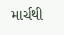માર્ચથી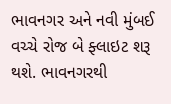ભાવનગર અને નવી મુંબઈ વચ્ચે રોજ બે ફ્લાઇટ શરૂ થશે. ભાવનગરથી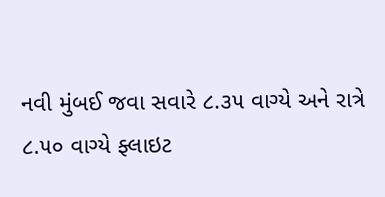નવી મુંબઈ જવા સવારે ૮.૩૫ વાગ્યે અને રાત્રે ૮.૫૦ વાગ્યે ફ્લાઇટ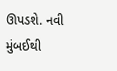ઊપડશે. નવી મુંબઈથી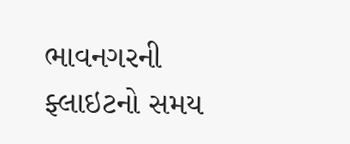ભાવનગરની ફ્લાઇટનો સમય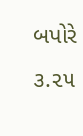બપોરે ૩.૨૫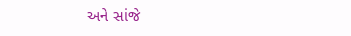અને સાંજે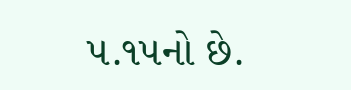૫.૧૫નો છે.